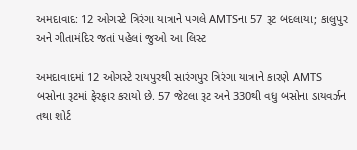અમદાવાદ: 12 ઓગસ્ટે ત્રિરંગા યાત્રાને પગલે AMTSના 57 રૂટ બદલાયા; કાલુપુર અને ગીતામંદિર જતાં પહેલાં જુઓ આ લિસ્ટ

અમદાવાદમાં 12 ઓગસ્ટે રાયપુરથી સારંગપુર ત્રિરંગા યાત્રાને કારણે AMTS બસોના રૂટમાં ફેરફાર કરાયો છે. 57 જેટલા રૂટ અને 330થી વધુ બસોના ડાયવર્ઝન તથા શોર્ટ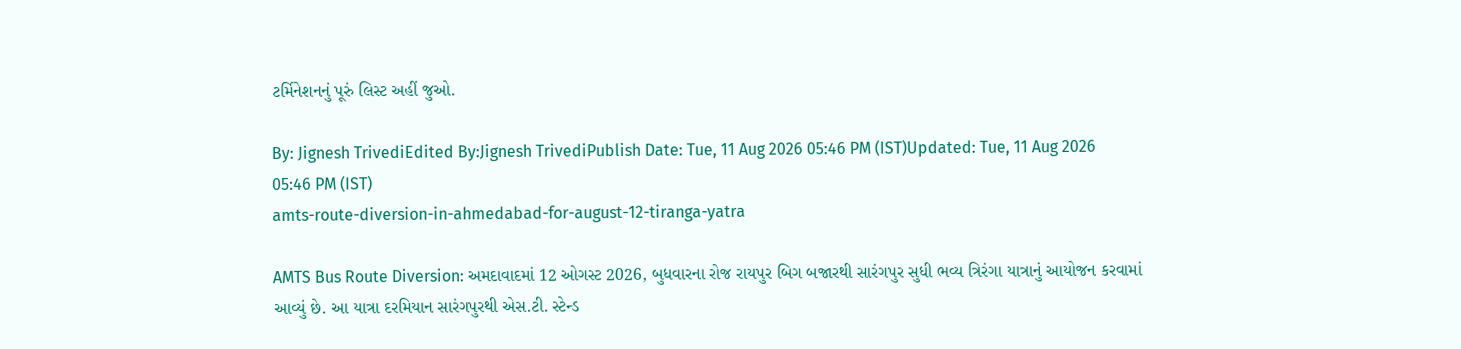ટર્મિનેશનનું પૂરું લિસ્ટ અહીં જુઓ.

By: Jignesh TrivediEdited By:Jignesh TrivediPublish Date: Tue, 11 Aug 2026 05:46 PM (IST)Updated: Tue, 11 Aug 2026 05:46 PM (IST)
amts-route-diversion-in-ahmedabad-for-august-12-tiranga-yatra

AMTS Bus Route Diversion: અમદાવાદમાં 12 ઓગસ્ટ 2026, બુધવારના રોજ રાયપુર બિગ બજારથી સારંગપુર સુધી ભવ્ય ત્રિરંગા યાત્રાનું આયોજન કરવામાં આવ્યું છે. આ યાત્રા દરમિયાન સારંગપુરથી એસ.ટી. સ્ટેન્ડ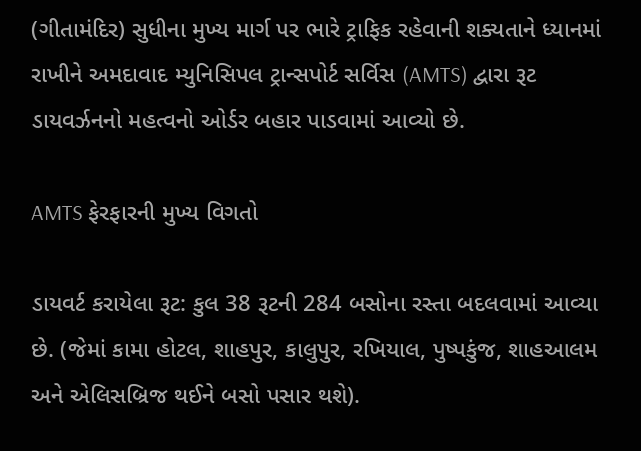(ગીતામંદિર) સુધીના મુખ્ય માર્ગ પર ભારે ટ્રાફિક રહેવાની શક્યતાને ધ્યાનમાં રાખીને અમદાવાદ મ્યુનિસિપલ ટ્રાન્સપોર્ટ સર્વિસ (AMTS) દ્વારા રૂટ ડાયવર્ઝનનો મહત્વનો ઓર્ડર બહાર પાડવામાં આવ્યો છે.

AMTS ફેરફારની મુખ્ય વિગતો

ડાયવર્ટ કરાયેલા રૂટ: કુલ 38 રૂટની 284 બસોના રસ્તા બદલવામાં આવ્યા છે. (જેમાં કામા હોટલ, શાહપુર, કાલુપુર, રખિયાલ, પુષ્પકુંજ, શાહઆલમ અને એલિસબ્રિજ થઈને બસો પસાર થશે).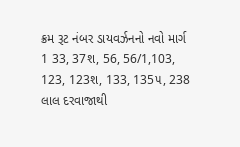ક્રમ રૂટ નંબર ડાયવર્ઝનનો નવો માર્ગ
1 33, 37શ, 56, 56/1,103, 123, 123શ, 133, 135૫, 238 લાલ દરવાજાથી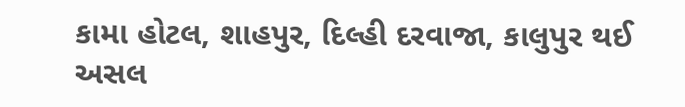કામા હોટલ, શાહપુર, દિલ્હી દરવાજા, કાલુપુર થઈ અસલ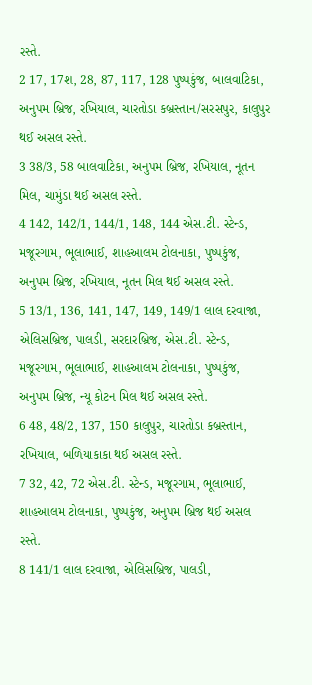રસ્તે.
2 17, 17શ, 28, 87, 117, 128 પુષ્પકુંજ, બાલવાટિકા, અનુપમ બ્રિજ, રખિયાલ, ચારતોડા કબ્રસ્તાન/સરસપુર, કાલુપુર થઈ અસલ રસ્તે.
3 38/3, 58 બાલવાટિકા, અનુપમ બ્રિજ, રખિયાલ, નૂતન મિલ, ચામુંડા થઈ અસલ રસ્તે.
4 142, 142/1, 144/1, 148, 144 એસ.ટી. સ્ટેન્ડ, મજૂરગામ, ભૂલાભાઈ, શાહઆલમ ટોલનાકા, પુષ્પકુંજ, અનુપમ બ્રિજ, રખિયાલ, નૂતન મિલ થઈ અસલ રસ્તે.
5 13/1, 136, 141, 147, 149, 149/1 લાલ દરવાજા, એલિસબ્રિજ, પાલડી, સરદારબ્રિજ, એસ.ટી. સ્ટેન્ડ, મજૂરગામ, ભૂલાભાઈ, શાહઆલમ ટોલનાકા, પુષ્પકુંજ, અનુપમ બ્રિજ, ન્યૂ કોટન મિલ થઈ અસલ રસ્તે.
6 48, 48/2, 137, 150 કાલુપુર, ચારતોડા કબ્રસ્તાન, રખિયાલ, બળિયાકાકા થઈ અસલ રસ્તે.
7 32, 42, 72 એસ.ટી. સ્ટેન્ડ, મજૂરગામ, ભૂલાભાઈ, શાહઆલમ ટોલનાકા, પુષ્પકુંજ, અનુપમ બ્રિજ થઈ અસલ રસ્તે.
8 141/1 લાલ દરવાજા, એલિસબ્રિજ, પાલડી,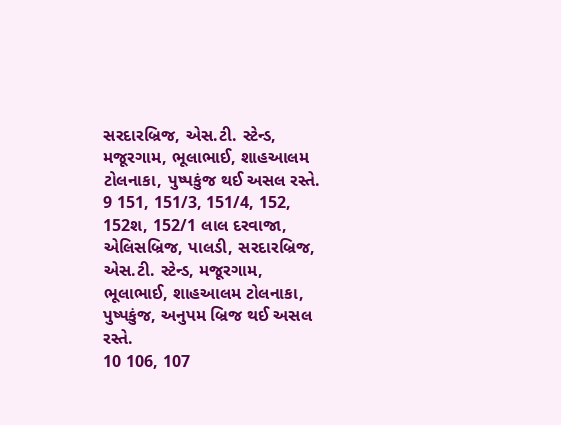સરદારબ્રિજ, એસ.ટી. સ્ટેન્ડ, મજૂરગામ, ભૂલાભાઈ, શાહઆલમ ટોલનાકા, પુષ્પકુંજ થઈ અસલ રસ્તે.
9 151, 151/3, 151/4, 152, 152શ, 152/1 લાલ દરવાજા, એલિસબ્રિજ, પાલડી, સરદારબ્રિજ, એસ.ટી. સ્ટેન્ડ, મજૂરગામ, ભૂલાભાઈ, શાહઆલમ ટોલનાકા, પુષ્પકુંજ, અનુપમ બ્રિજ થઈ અસલ રસ્તે.
10 106, 107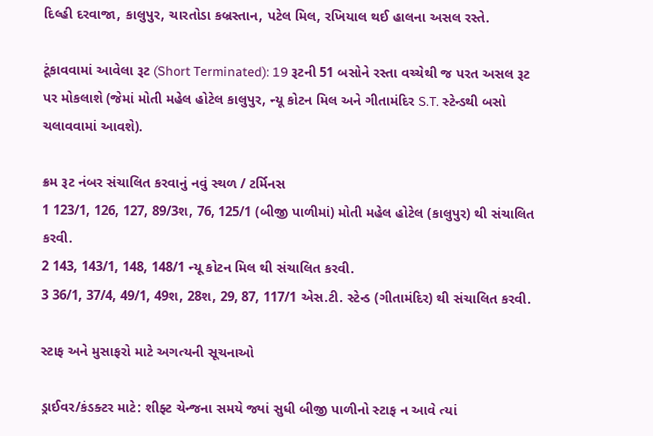દિલ્હી દરવાજા, કાલુપુર, ચારતોડા કબ્રસ્તાન, પટેલ મિલ, રખિયાલ થઈ હાલના અસલ રસ્તે.

ટૂંકાવવામાં આવેલા રૂટ (Short Terminated): 19 રૂટની 51 બસોને રસ્તા વચ્ચેથી જ પરત અસલ રૂટ પર મોકલાશે (જેમાં મોતી મહેલ હોટેલ કાલુપુર, ન્યૂ કોટન મિલ અને ગીતામંદિર S.T. સ્ટેન્ડથી બસો ચલાવવામાં આવશે).

ક્રમ રૂટ નંબર સંચાલિત કરવાનું નવું સ્થળ / ટર્મિનસ
1 123/1, 126, 127, 89/3શ, 76, 125/1 (બીજી પાળીમાં) મોતી મહેલ હોટેલ (કાલુપુર) થી સંચાલિત કરવી.
2 143, 143/1, 148, 148/1 ન્યૂ કોટન મિલ થી સંચાલિત કરવી.
3 36/1, 37/4, 49/1, 49શ, 28શ, 29, 87, 117/1 એસ.ટી. સ્ટેન્ડ (ગીતામંદિર) થી સંચાલિત કરવી.

સ્ટાફ અને મુસાફરો માટે અગત્યની સૂચનાઓ

ડ્રાઈવર/કંડક્ટર માટે: શીફ્ટ ચેન્જના સમયે જ્યાં સુધી બીજી પાળીનો સ્ટાફ ન આવે ત્યાં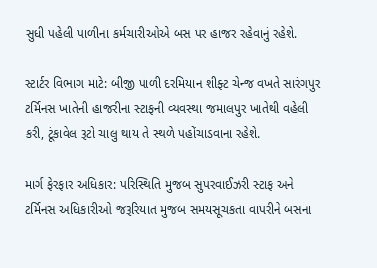સુધી પહેલી પાળીના કર્મચારીઓએ બસ પર હાજર રહેવાનું રહેશે.

સ્ટાર્ટર વિભાગ માટે: બીજી પાળી દરમિયાન શીફ્ટ ચેન્જ વખતે સારંગપુર ટર્મિનસ ખાતેની હાજરીના સ્ટાફની વ્યવસ્થા જમાલપુર ખાતેથી વહેલી કરી, ટૂંકાવેલ રૂટો ચાલુ થાય તે સ્થળે પહોંચાડવાના રહેશે.

માર્ગ ફેરફાર અધિકાર: પરિસ્થિતિ મુજબ સુપરવાઈઝરી સ્ટાફ અને ટર્મિનસ અધિકારીઓ જરૂરિયાત મુજબ સમયસૂચકતા વાપરીને બસના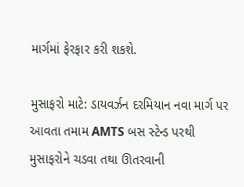માર્ગમાં ફેરફાર કરી શકશે.

મુસાફરો માટે: ડાયવર્ઝન દરમિયાન નવા માર્ગ પર આવતા તમામ AMTS બસ સ્ટેન્ડ પરથી મુસાફરોને ચડવા તથા ઊતરવાની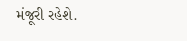મંજૂરી રહેશે.